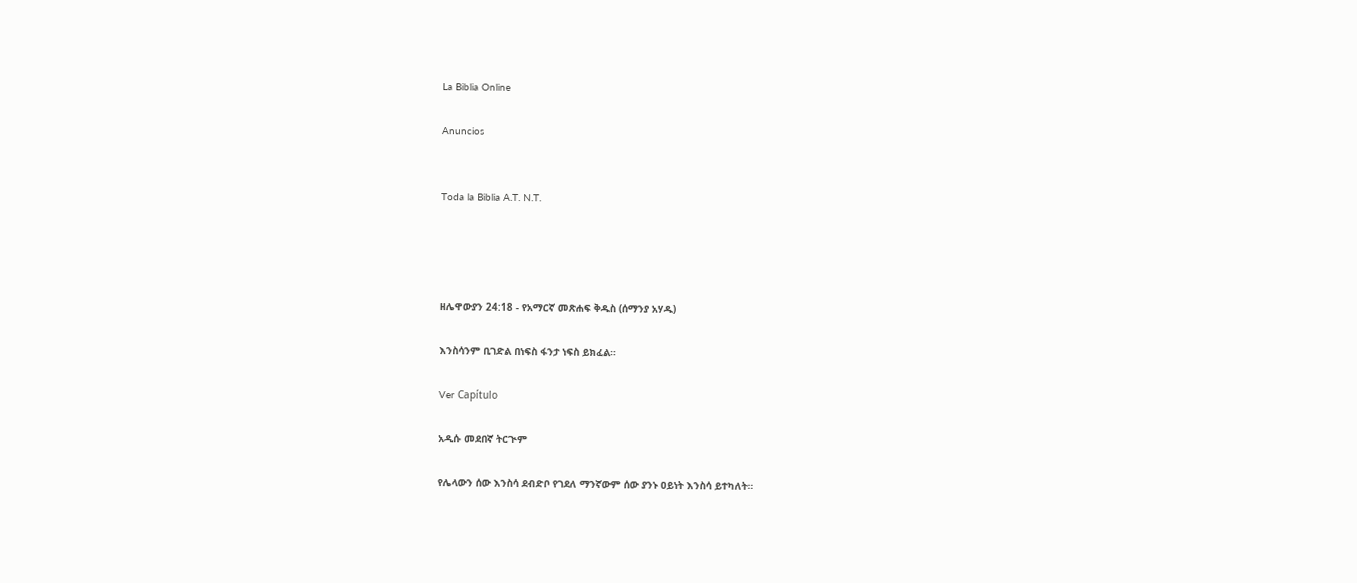La Biblia Online

Anuncios


Toda la Biblia A.T. N.T.




ዘሌዋውያን 24:18 - የአማርኛ መጽሐፍ ቅዱስ (ሰማንያ አሃዱ)

እንስሳንም ቢገድል በነፍስ ፋንታ ነፍስ ይክፈል።

Ver Capítulo

አዲሱ መደበኛ ትርጒም

የሌላውን ሰው እንስሳ ደብድቦ የገደለ ማንኛውም ሰው ያንኑ ዐይነት እንስሳ ይተካለት።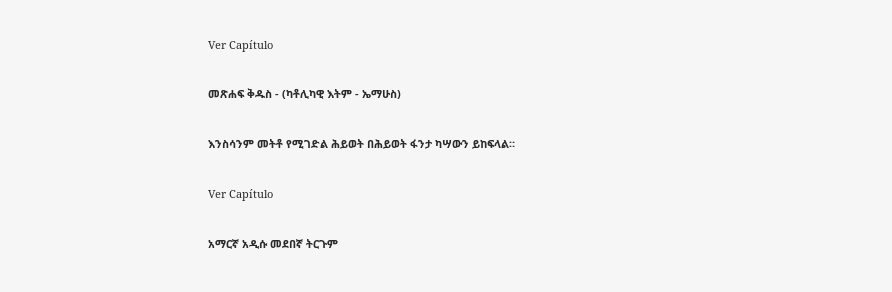Ver Capítulo

መጽሐፍ ቅዱስ - (ካቶሊካዊ እትም - ኤማሁስ)

እንስሳንም መትቶ የሚገድል ሕይወት በሕይወት ፋንታ ካሣውን ይከፍላል።

Ver Capítulo

አማርኛ አዲሱ መደበኛ ትርጉም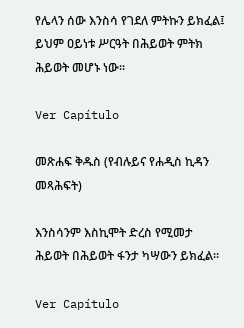የሌላን ሰው እንስሳ የገደለ ምትኩን ይክፈል፤ ይህም ዐይነቱ ሥርዓት በሕይወት ምትክ ሕይወት መሆኑ ነው።

Ver Capítulo

መጽሐፍ ቅዱስ (የብሉይና የሐዲስ ኪዳን መጻሕፍት)

እንስሳንም እስኪሞት ድረስ የሚመታ ሕይወት በሕይወት ፋንታ ካሣውን ይክፈል።

Ver Capítulo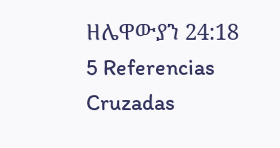ዘሌዋውያን 24:18
5 Referencias Cruzadas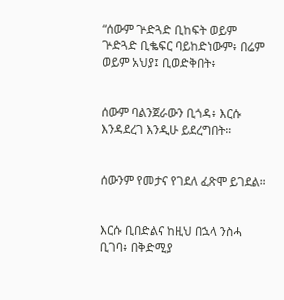“ሰውም ጕድጓድ ቢከፍት ወይም ጕድጓድ ቢቈፍር ባይከድነውም፥ በሬም ወይም አህያ፤ ቢወድቅበት፥


ሰውም ባልንጀራውን ቢጎዳ፥ እርሱ እንዳደረገ እንዲሁ ይደረግበት።


ሰውንም የመታና የገደለ ፈጽሞ ይገደል።


እርሱ ቢበድልና ከዚህ በኋላ ንስሓ ቢገባ፥ በቅድሚያ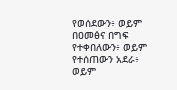የወሰደውን፥ ወይም በዐመፅና በግፍ የተቀበለውን፥ ወይም የተሰጠውን አደራ፥ ወይም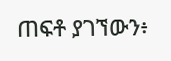ጠፍቶ ያገኘውን፥